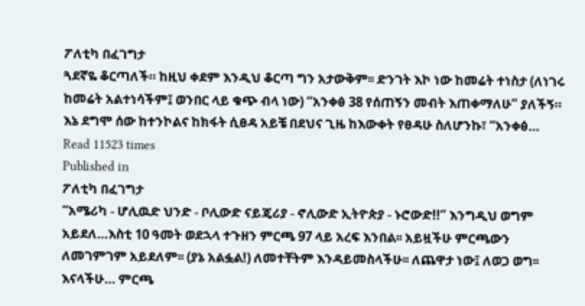ፖለቲካ በፈገግታ
ጓደኛዬ ቆርጣለች። ከዚህ ቀደም እንዲህ ቆርጣ ግን አታውቅም፡፡ ድንገት እኮ ነው ከመሬት ተነስታ (ለነገሩ ከመሬት አልተነሳችም፤ ወንበር ላይ ቁጭ ብላ ነው) “አንቀፅ 38 የሰጠኝን መብት እጠቀማለሁ” ያለችኝ። እኔ ደግሞ ሰው ከተንኮልና ከክፋት ሲፀዳ አይቼ በደህና ጊዜ ከእውቀት የፀዳሁ ስለሆንኩ፣ “አንቀፅ…
Read 11523 times
Published in
ፖለቲካ በፈገግታ
“አሜሪካ - ሆሊዉድ ህንድ - ቦሊውድ ናይጄሪያ - ኖሊውድ ኢትዮጵያ - ኑሮውድ!!” እንግዲህ ወግም አይደለ…እስቲ 10 ዓመት ወደኋላ ተጉዘን ምርጫ 97 ላይ አረፍ እንበል፡፡ አይዟችሁ ምርጫውን ለመገምገም አይደለም፡፡ (ያኔ አልፏል!) ለመተቸትም እንዳይመስላችሁ፡፡ ለጨዋታ ነው፤ ለወጋ ወግ፡፡ እናላችሁ… ምርጫ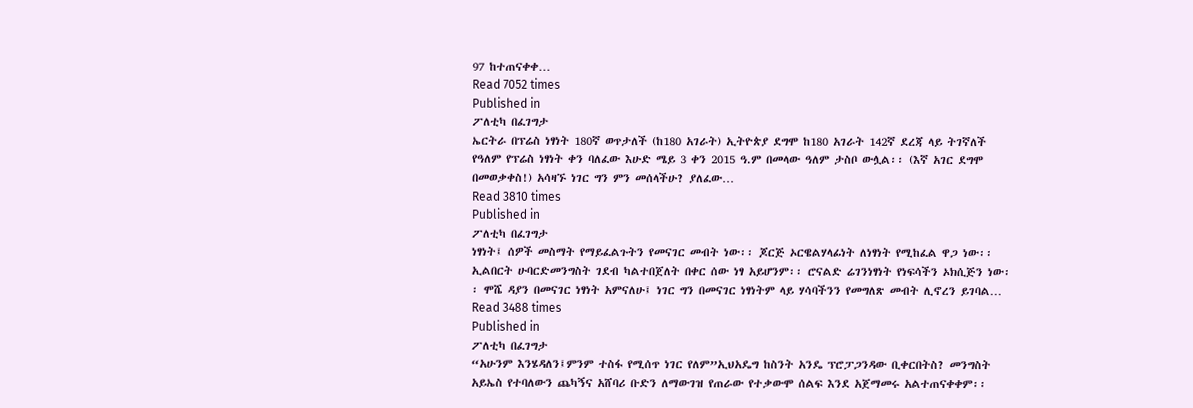97 ከተጠናቀቀ…
Read 7052 times
Published in
ፖለቲካ በፈገግታ
ኤርትራ በፕሬስ ነፃነት 180ኛ ወጥታለች (ከ180 አገራት) ኢትዮጵያ ደግሞ ከ180 አገራት 142ኛ ደረጃ ላይ ትገኛለች የዓለም የፕሬስ ነፃነት ቀን ባለፈው እሁድ ሜይ 3 ቀን 2015 ዓ.ም በመላው ዓለም ታስቦ ውሏል፡፡ (እኛ አገር ደግሞ በመወቃቀስ!) አሳዛኙ ነገር ግን ምን መሰላችሁ? ያለፈው…
Read 3810 times
Published in
ፖለቲካ በፈገግታ
ነፃነት፤ ሰዎች መስማት የማይፈልጉትን የመናገር መብት ነው፡፡ ጆርጅ ኦርዌልሃላፊነት ለነፃነት የሚከፈል ዋጋ ነው፡፡ኢልበርት ሁባርድመንግስት ገደብ ካልተበጀለት በቀር ሰው ነፃ አይሆንም፡፡ ሮናልድ ሬገንነፃነት የነፍሳችን ኦክሲጅን ነው፡፡ ሞሼ ዳያን በመናገር ነፃነት አምናለሁ፤ ነገር ግን በመናገር ነፃነትም ላይ ሃሳባችንን የመግለጽ መብት ሊኖረን ይገባል…
Read 3488 times
Published in
ፖለቲካ በፈገግታ
“አሁንም እንሄዳለን፤ምንም ተስፋ የሚሰጥ ነገር የለም”ኢህአዴግ ከስንት አንዴ ፕሮፓጋንዳው ቢቀርበትስ? መንግስት አይኤስ የተባለውን ጨካኝና አሸባሪ ቡድን ለማውገዝ የጠራው የተቃውሞ ሰልፍ እንደ አጀማመሩ አልተጠናቀቀም፡፡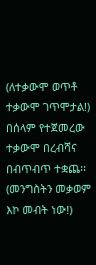(ለተቃውሞ ወጥቶ ተቃውሞ ገጥሞታል!) በሰላም የተጀመረው ተቃውሞ በረብሻና በብጥብጥ ተቋጨ፡፡ (መንግስትን መቃወም እኮ መብት ነው!)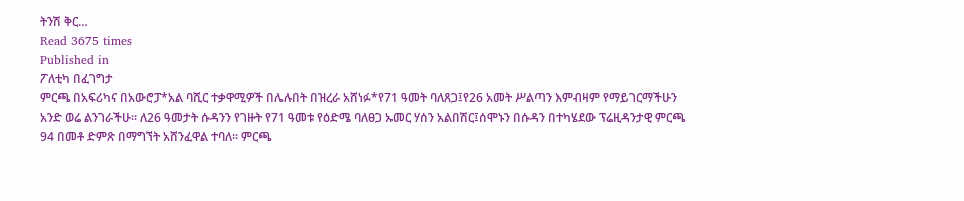ትንሽ ቅር…
Read 3675 times
Published in
ፖለቲካ በፈገግታ
ምርጫ በአፍሪካና በአውሮፓ*አል ባሺር ተቃዋሚዎች በሌሉበት በዝረራ አሸነፉ*የ71 ዓመት ባለጸጋ፤የ26 አመት ሥልጣን እምብዛም የማይገርማችሁን አንድ ወሬ ልንገራችሁ፡፡ ለ26 ዓመታት ሱዳንን የገዙት የ71 ዓመቱ የዕድሜ ባለፀጋ ኡመር ሃሰን አልበሽር፤ሰሞኑን በሱዳን በተካሄደው ፕሬዚዳንታዊ ምርጫ 94 በመቶ ድምጽ በማግኘት አሸንፈዋል ተባለ፡፡ ምርጫ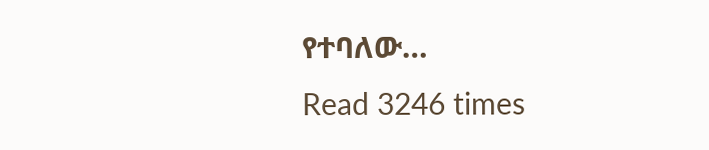የተባለው…
Read 3246 times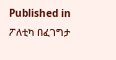Published in
ፖለቲካ በፈገግታ